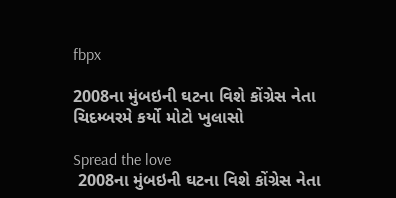fbpx

2008ના મુંબઇની ઘટના વિશે કોંગ્રેસ નેતા ચિદમ્બરમે કર્યો મોટો ખુલાસો

Spread the love
 2008ના મુંબઇની ઘટના વિશે કોંગ્રેસ નેતા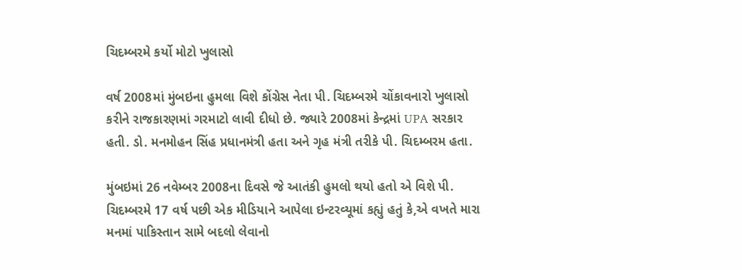ચિદમ્બરમે કર્યો મોટો ખુલાસો

વર્ષ 2008માં મુંબઇના હુમલા વિશે કોંગ્રેસ નેતા પી. ચિદમ્બરમે ચોંકાવનારો ખુલાસો કરીને રાજકારણમાં ગરમાટો લાવી દીધો છે. જ્યારે 2008માં કેન્દ્રમાં UPA સરકાર હતી. ડો. મનમોહન સિંહ પ્રધાનમંત્રી હતા અને ગૃહ મંત્રી તરીકે પી. ચિદમ્બરમ હતા.

મુંબઇમાં 26 નવેમ્બર 2008ના દિવસે જે આતંકી હુમલો થયો હતો એ વિશે પી. ચિદમ્બરમે 17 વર્ષ પછી એક મીડિયાને આપેલા ઇન્ટરવ્યૂમાં કહ્યું હતું કે,એ વખતે મારા મનમાં પાકિસ્તાન સામે બદલો લેવાનો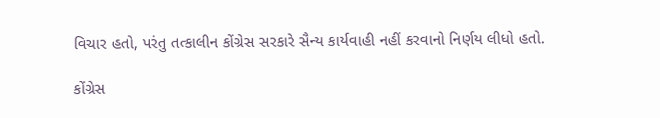વિચાર હતો, પરંતુ તત્કાલીન કોંગ્રેસ સરકારે સૈન્ય કાર્યવાહી નહીં કરવાનો નિર્ણય લીધો હતો.

કોંગ્રેસ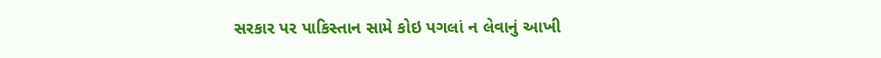સરકાર પર પાકિસ્તાન સામે કોઇ પગલાં ન લેવાનું આખી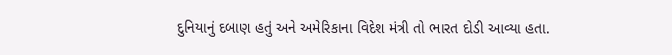દુનિયાનું દબાણ હતું અને અમેરિકાના વિદેશ મંત્રી તો ભારત દોડી આવ્યા હતા.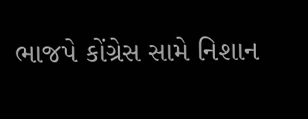ભાજપે કોંગ્રેસ સામે નિશાન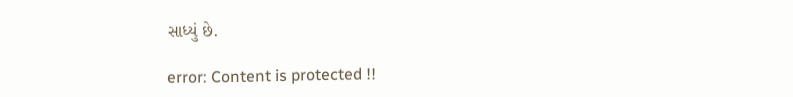સાધ્યું છે.

error: Content is protected !!